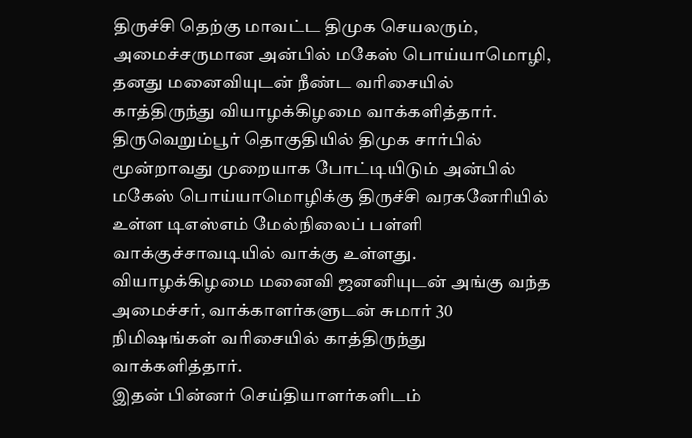திருச்சி தெற்கு மாவட்ட திமுக செயலரும், அமைச்சருமான அன்பில் மகேஸ் பொய்யாமொழி, தனது மனைவியுடன் நீண்ட வரிசையில் காத்திருந்து வியாழக்கிழமை வாக்களித்தார்.
திருவெறும்பூர் தொகுதியில் திமுக சார்பில் மூன்றாவது முறையாக போட்டியிடும் அன்பில் மகேஸ் பொய்யாமொழிக்கு திருச்சி வரகனேரியில் உள்ள டிஎஸ்எம் மேல்நிலைப் பள்ளி வாக்குச்சாவடியில் வாக்கு உள்ளது. வியாழக்கிழமை மனைவி ஜனனியுடன் அங்கு வந்த அமைச்சர், வாக்காளர்களுடன் சுமார் 30 நிமிஷங்கள் வரிசையில் காத்திருந்து வாக்களித்தார்.
இதன் பின்னர் செய்தியாளர்களிடம்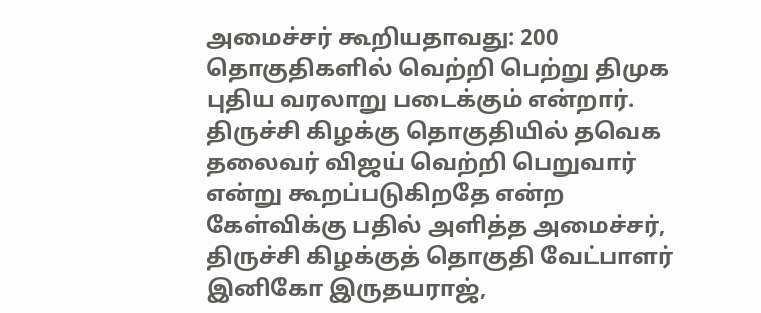அமைச்சர் கூறியதாவது: 200 தொகுதிகளில் வெற்றி பெற்று திமுக புதிய வரலாறு படைக்கும் என்றார்.
திருச்சி கிழக்கு தொகுதியில் தவெக தலைவர் விஜய் வெற்றி பெறுவார் என்று கூறப்படுகிறதே என்ற கேள்விக்கு பதில் அளித்த அமைச்சர், திருச்சி கிழக்குத் தொகுதி வேட்பாளர் இனிகோ இருதயராஜ்,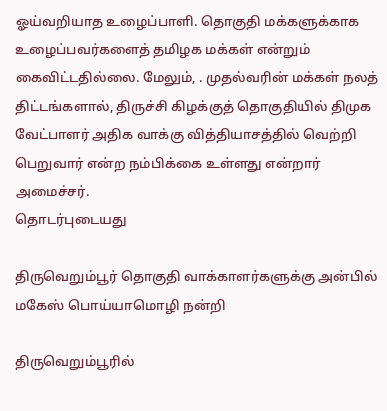ஓய்வறியாத உழைப்பாளி. தொகுதி மக்களுக்காக உழைப்பவர்களைத் தமிழக மக்கள் என்றும் கைவிட்டதில்லை. மேலும், . முதல்வரின் மக்கள் நலத் திட்டங்களால், திருச்சி கிழக்குத் தொகுதியில் திமுக வேட்பாளர் அதிக வாக்கு வித்தியாசத்தில் வெற்றி பெறுவார் என்ற நம்பிக்கை உள்ளது என்றார் அமைச்சர்.
தொடர்புடையது

திருவெறும்பூர் தொகுதி வாக்காளர்களுக்கு அன்பில் மகேஸ் பொய்யாமொழி நன்றி

திருவெறும்பூரில்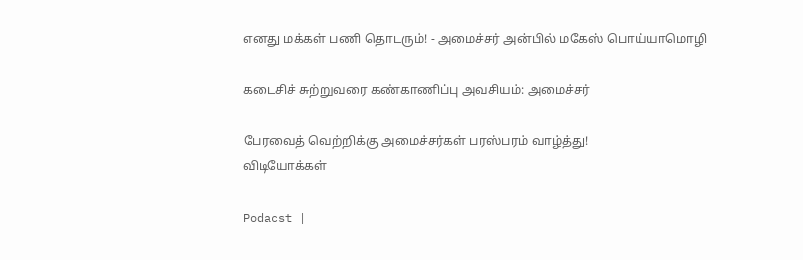எனது மக்கள் பணி தொடரும்! - அமைச்சர் அன்பில் மகேஸ் பொய்யாமொழி

கடைசிச் சுற்றுவரை கண்காணிப்பு அவசியம்: அமைச்சர்

பேரவைத் வெற்றிக்கு அமைச்சர்கள் பரஸ்பரம் வாழ்த்து!
விடியோக்கள்

Podacst |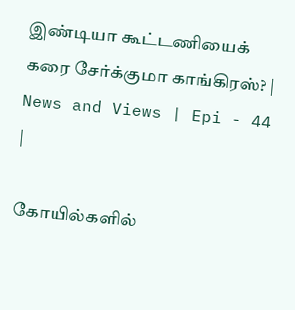இண்டியா கூட்டணியைக் கரை சேர்க்குமா காங்கிரஸ்? | News and Views | Epi - 44 |

கோயில்களில்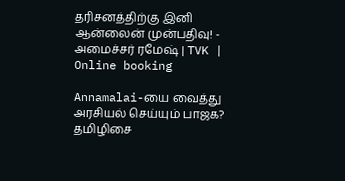தரிசனத்திற்கு இனி ஆன்லைன் முன்பதிவு! - அமைச்சர் ரமேஷ் | TVK | Online booking

Annamalai-யை வைத்து அரசியல் செய்யும் பாஜக? தமிழிசை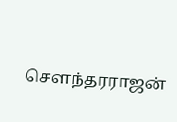சௌந்தரராஜன்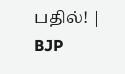பதில்! | BJP